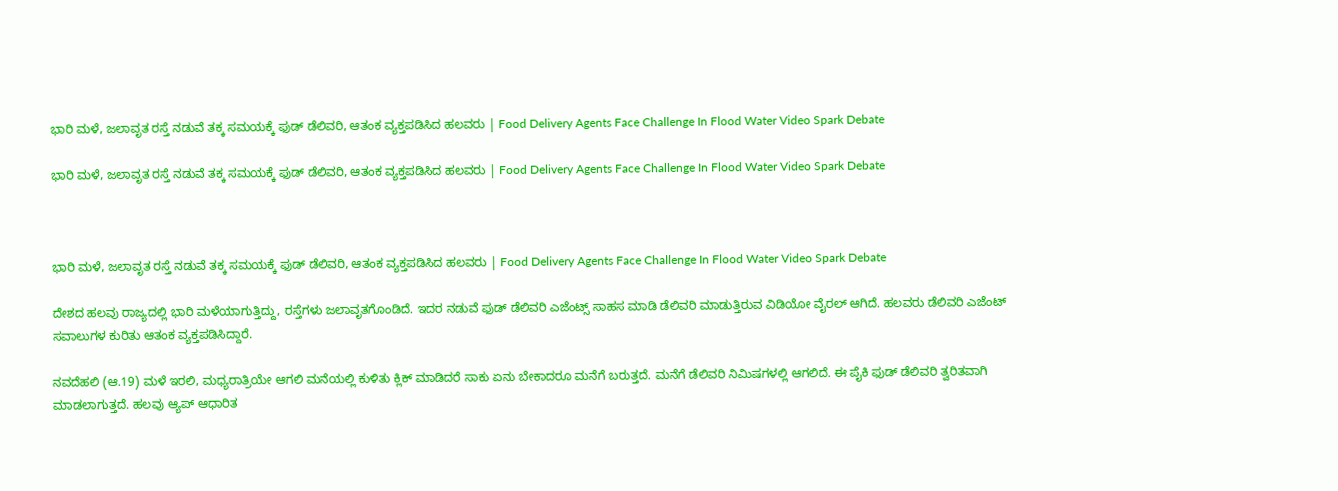ಭಾರಿ ಮಳೆ, ಜಲಾವೃತ ರಸ್ತೆ ನಡುವೆ ತಕ್ಕ ಸಮಯಕ್ಕೆ ಫುಡ್ ಡೆಲಿವರಿ, ಆತಂಕ ವ್ಯಕ್ತಪಡಿಸಿದ ಹಲವರು | Food Delivery Agents Face Challenge In Flood Water Video Spark Debate

ಭಾರಿ ಮಳೆ, ಜಲಾವೃತ ರಸ್ತೆ ನಡುವೆ ತಕ್ಕ ಸಮಯಕ್ಕೆ ಫುಡ್ ಡೆಲಿವರಿ, ಆತಂಕ ವ್ಯಕ್ತಪಡಿಸಿದ ಹಲವರು | Food Delivery Agents Face Challenge In Flood Water Video Spark Debate



ಭಾರಿ ಮಳೆ, ಜಲಾವೃತ ರಸ್ತೆ ನಡುವೆ ತಕ್ಕ ಸಮಯಕ್ಕೆ ಫುಡ್ ಡೆಲಿವರಿ, ಆತಂಕ ವ್ಯಕ್ತಪಡಿಸಿದ ಹಲವರು | Food Delivery Agents Face Challenge In Flood Water Video Spark Debate

ದೇಶದ ಹಲವು ರಾಜ್ಯದಲ್ಲಿ ಭಾರಿ ಮಳೆಯಾಗುತ್ತಿದ್ದು, ರಸ್ತೆಗಳು ಜಲಾವೃತಗೊಂಡಿದೆ. ಇದರ ನಡುವೆ ಫುಡ್ ಡೆಲಿವರಿ ಎಜೆಂಟ್ಸ್ ಸಾಹಸ ಮಾಡಿ ಡೆಲಿವರಿ ಮಾಡುತ್ತಿರುವ ವಿಡಿಯೋ ವೈರಲ್ ಆಗಿದೆ. ಹಲವರು ಡೆಲಿವರಿ ಎಜೆಂಟ್ ಸವಾಲುಗಳ ಕುರಿತು ಆತಂಕ ವ್ಯಕ್ತಪಡಿಸಿದ್ದಾರೆ.

ನವದೆಹಲಿ (ಆ.19) ಮಳೆ ಇರಲಿ, ಮಧ್ಯರಾತ್ರಿಯೇ ಆಗಲಿ ಮನೆಯಲ್ಲಿ ಕುಳಿತು ಕ್ಲಿಕ್ ಮಾಡಿದರೆ ಸಾಕು ಏನು ಬೇಕಾದರೂ ಮನೆಗೆ ಬರುತ್ತದೆ. ಮನೆಗೆ ಡೆಲಿವರಿ ನಿಮಿಷಗಳಲ್ಲಿ ಆಗಲಿದೆ. ಈ ಪೈಕಿ ಫುಡ್ ಡೆಲಿವರಿ ತ್ವರಿತವಾಗಿ ಮಾಡಲಾಗುತ್ತದೆ. ಹಲವು ಆ್ಯಪ್ ಆಧಾರಿತ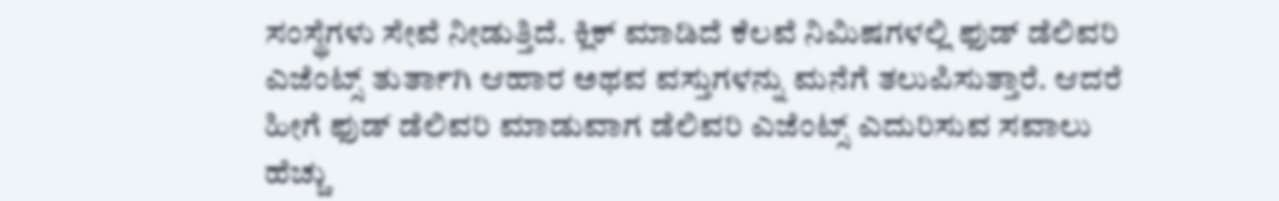ಸಂಸ್ಥೆಗಳು ಸೇವೆ ನೀಡುತ್ತಿದೆ. ಕ್ಲಿಕ್ ಮಾಡಿದೆ ಕೆಲವೆ ನಿಮಿಷಗಳಲ್ಲಿ ಫುಡ್ ಡೆಲಿವರಿ ಎಜೆಂಟ್ಸ್ ತುರ್ತಾಗಿ ಆಹಾರ ಅಥವ ವಸ್ತುಗಳನ್ನು ಮನೆಗೆ ತಲುಪಿಸುತ್ತಾರೆ. ಆದರೆ ಹೀಗೆ ಫುಡ್ ಡೆಲಿವರಿ ಮಾಡುವಾಗ ಡೆಲಿವರಿ ಎಜೆಂಟ್ಸ್ ಎದುರಿಸುವ ಸವಾಲು ಹೆಚ್ಚು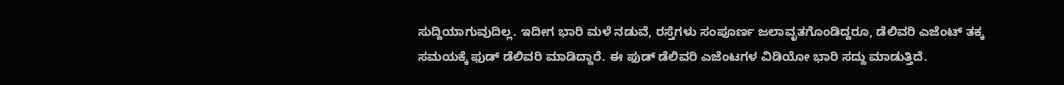ಸುದ್ದಿಯಾಗುವುದಿಲ್ಲ. ಇದೀಗ ಭಾರಿ ಮಳೆ ನಡುವೆ, ರಸ್ತೆಗಳು ಸಂಪೂರ್ಣ ಜಲಾವೃತಗೊಂಡಿದ್ದರೂ, ಡೆಲಿವರಿ ಎಜೆಂಟ್ ತಕ್ಕ ಸಮಯಕ್ಕೆ ಫುಡ್ ಡೆಲಿವರಿ ಮಾಡಿದ್ದಾರೆ. ಈ ಫುಡ್ ಡೆಲಿವರಿ ಎಜೆಂಟ‌ಗಳ ವಿಡಿಯೋ ಭಾರಿ ಸದ್ದು ಮಾಡುತ್ತಿದೆ.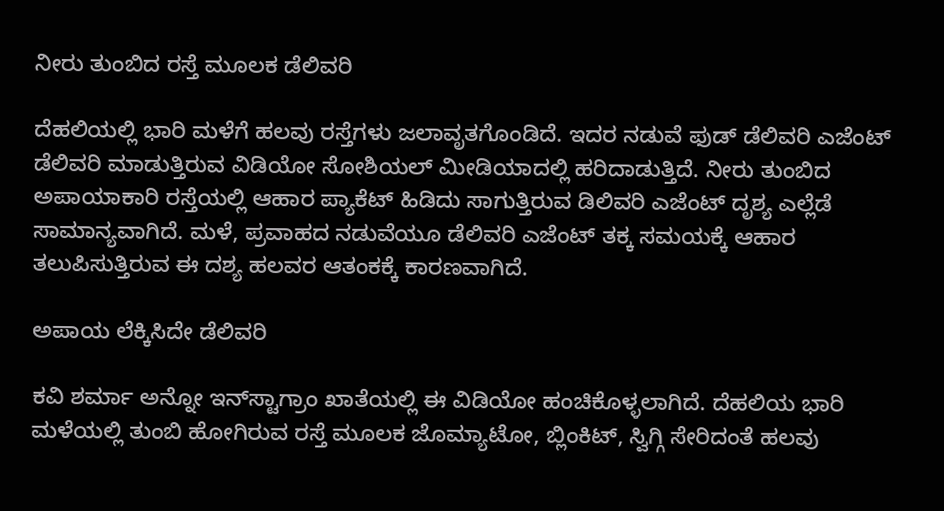ನೀರು ತುಂಬಿದ ರಸ್ತೆ ಮೂಲಕ ಡೆಲಿವರಿ

ದೆಹಲಿಯಲ್ಲಿ ಭಾರಿ ಮಳೆಗೆ ಹಲವು ರಸ್ತೆಗಳು ಜಲಾವೃತಗೊಂಡಿದೆ. ಇದರ ನಡುವೆ ಫುಡ್ ಡೆಲಿವರಿ ಎಜೆಂಟ್ ಡೆಲಿವರಿ ಮಾಡುತ್ತಿರುವ ವಿಡಿಯೋ ಸೋಶಿಯಲ್ ಮೀಡಿಯಾದಲ್ಲಿ ಹರಿದಾಡುತ್ತಿದೆ. ನೀರು ತುಂಬಿದ ಅಪಾಯಾಕಾರಿ ರಸ್ತೆಯಲ್ಲಿ ಆಹಾರ ಪ್ಯಾಕೆಟ್ ಹಿಡಿದು ಸಾಗುತ್ತಿರುವ ಡಿಲಿವರಿ ಎಜೆಂಟ್ ದೃಶ್ಯ ಎಲ್ಲೆಡೆ ಸಾಮಾನ್ಯವಾಗಿದೆ. ಮಳೆ, ಪ್ರವಾಹದ ನಡುವೆಯೂ ಡೆಲಿವರಿ ಎಜೆಂಟ್ ತಕ್ಕ ಸಮಯಕ್ಕೆ ಆಹಾರ ತಲುಪಿಸುತ್ತಿರುವ ಈ ದಶ್ಯ ಹಲವರ ಆತಂಕಕ್ಕೆ ಕಾರಣವಾಗಿದೆ.

ಅಪಾಯ ಲೆಕ್ಕಿಸಿದೇ ಡೆಲಿವರಿ

ಕವಿ ಶರ್ಮಾ ಅನ್ನೋ ಇನ್‌ಸ್ಟಾಗ್ರಾಂ ಖಾತೆಯಲ್ಲಿ ಈ ವಿಡಿಯೋ ಹಂಚಿಕೊಳ್ಳಲಾಗಿದೆ. ದೆಹಲಿಯ ಭಾರಿ ಮಳೆಯಲ್ಲಿ ತುಂಬಿ ಹೋಗಿರುವ ರಸ್ತೆ ಮೂಲಕ ಜೊಮ್ಯಾಟೋ, ಬ್ಲಿಂಕಿಟ್, ಸ್ವಿಗ್ಗಿ ಸೇರಿದಂತೆ ಹಲವು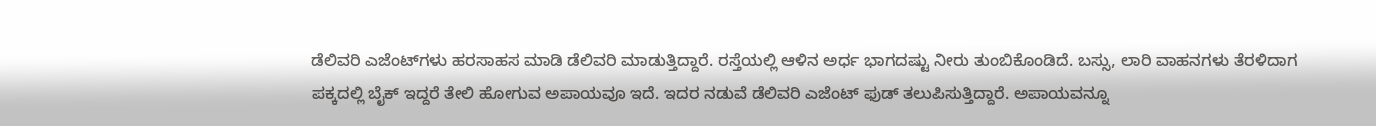ಡೆಲಿವರಿ ಎಜೆಂಟ್‌ಗಳು ಹರಸಾಹಸ ಮಾಡಿ ಡೆಲಿವರಿ ಮಾಡುತ್ತಿದ್ದಾರೆ. ರಸ್ತೆಯಲ್ಲಿ ಆಳಿನ ಅರ್ಧ ಭಾಗದಷ್ಟು ನೀರು ತುಂಬಿಕೊಂಡಿದೆ. ಬಸ್ಸು, ಲಾರಿ ವಾಹನಗಳು ತೆರಳಿದಾಗ ಪಕ್ಕದಲ್ಲಿ ಬೈಕ್ ಇದ್ದರೆ ತೇಲಿ ಹೋಗುವ ಅಪಾಯವೂ ಇದೆ. ಇದರ ನಡುವೆ ಡೆಲಿವರಿ ಎಜೆಂಟ್ ಫುಡ್ ತಲುಪಿಸುತ್ತಿದ್ದಾರೆ. ಅಪಾಯವನ್ನೂ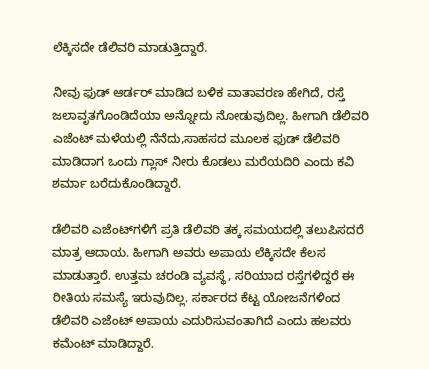ಲೆಕ್ಕಿಸದೇ ಡೆಲಿವರಿ ಮಾಡುತ್ತಿದ್ದಾರೆ.

ನೀವು ಫುಡ್ ಆರ್ಡರ್ ಮಾಡಿದ ಬಳಿಕ ವಾತಾವರಣ ಹೇಗಿದೆ, ರಸ್ತೆ ಜಲಾವೃತಗೊಂಡಿದೆಯಾ ಅನ್ನೋದು ನೋಡುವುದಿಲ್ಲ. ಹೀಗಾಗಿ ಡೆಲಿವರಿ ಎಜೆಂಟ್ ಮಳೆಯಲ್ಲಿ ನೆನೆದು,ಸಾಹಸದ ಮೂಲಕ ಫುಡ್ ಡೆಲಿವರಿ ಮಾಡಿದಾಗ ಒಂದು ಗ್ಲಾಸ್ ನೀರು ಕೊಡಲು ಮರೆಯದಿರಿ ಎಂದು ಕವಿ ಶರ್ಮಾ ಬರೆದುಕೊಂಡಿದ್ದಾರೆ.

ಡೆಲಿವರಿ ಎಜೆಂಟ್‌ಗಳಿಗೆ ಪ್ರತಿ ಡೆಲಿವರಿ ತಕ್ಕ ಸಮಯದಲ್ಲಿ ತಲುಪಿಸದರೆ ಮಾತ್ರ ಆದಾಯ. ಹೀಗಾಗಿ ಅವರು ಅಪಾಯ ಲೆಕ್ಕಿಸದೇ ಕೆಲಸ ಮಾಡುತ್ತಾರೆ. ಉತ್ತಮ ಚರಂಡಿ ವ್ಯವಸ್ಥೆ, ಸರಿಯಾದ ರಸ್ತೆಗಳಿದ್ದರೆ ಈ ರೀತಿಯ ಸಮಸ್ಯೆ ಇರುವುದಿಲ್ಲ. ಸರ್ಕಾರದ ಕೆಟ್ಟ ಯೋಜನೆಗಳಿಂದ ಡೆಲಿವರಿ ಎಜೆಂಟ್ ಅಪಾಯ ಎದುರಿಸುವಂತಾಗಿದೆ ಎಂದು ಹಲವರು ಕಮೆಂಟ್ ಮಾಡಿದ್ದಾರೆ.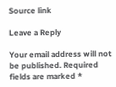Source link

Leave a Reply

Your email address will not be published. Required fields are marked *